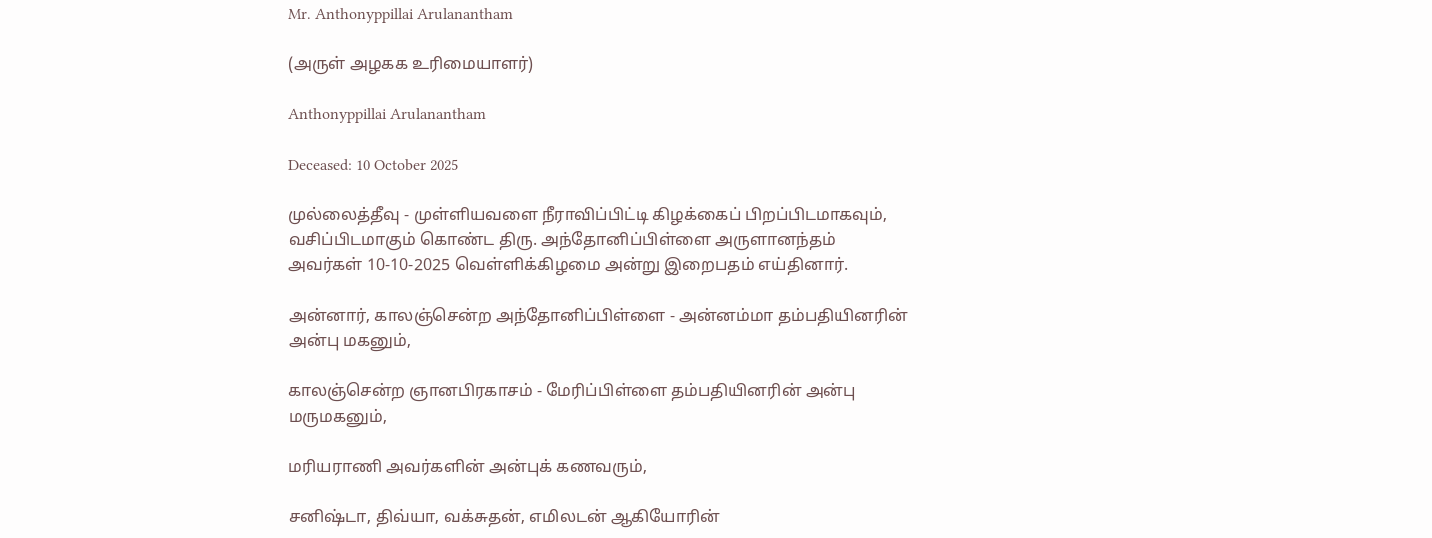Mr. Anthonyppillai Arulanantham

(அருள் அழகக உரிமையாளர்)

Anthonyppillai Arulanantham

Deceased: 10 October 2025

முல்லைத்தீவு - முள்ளியவளை நீராவிப்பிட்டி கிழக்கைப் பிறப்பிடமாகவும், வசிப்பிடமாகும் கொண்ட திரு. அந்தோனிப்பிள்ளை அருளானந்தம் அவர்கள் 10-10-2025 வெள்ளிக்கிழமை அன்று இறைபதம் எய்தினார்.

அன்னார், காலஞ்சென்ற அந்தோனிப்பிள்ளை - அன்னம்மா தம்பதியினரின் அன்பு மகனும்,

காலஞ்சென்ற ஞானபிரகாசம் - மேரிப்பிள்ளை தம்பதியினரின் அன்பு மருமகனும்,

மரியராணி அவர்களின் அன்புக் கணவரும்,

சனிஷ்டா, திவ்யா, வக்சுதன், எமிலடன் ஆகியோரின்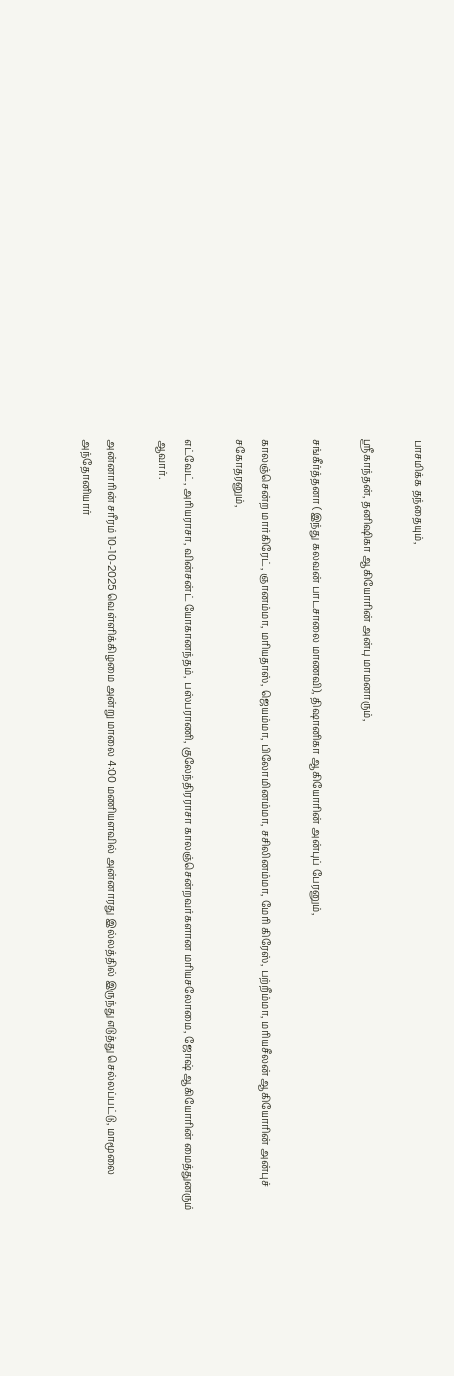பாசமிக்க தந்தையும்,

ஸ்ரீகாந்தன், தனிஷிகா ஆகியோரின் அன்பு மாமனாரும்,

சங்கீர்த்தனா (இந்து கலவன் பாடசாலை மாணவி), திஷானிகா ஆகியோரின் அன்புப் பேரனும்,

காலஞ்சென்ற மார்கிரேட், ஞானம்மா, மரியதாஸ், ஜெயம்மா, பிலோமினம்மா, சசிலினம்மா, மேரி கிரேஸ், பற்றீம்மா, மரியசீலன் ஆகியோரின் அன்புச் சகோதரனும்,

எட்வேட், அரியராசா, வின்சன்ட் யோகானந்தம், பஸ்பராணி, குலேந்திரராசா காலஞ்சென்றவர்களான மரியசலோமை, ஜோஷ் ஆகியோரின் மைத்துனரும் ஆவார்.

அன்னாரின் சரீரம் 10-10-2025 வெள்ளிக்கிழமை அன்று மாலை 4:00 மணியளவில் அன்னாரது இல்லத்தில் இருந்து எடுத்து செல்லப்பட்டு, மாமூலை அந்தோனியார்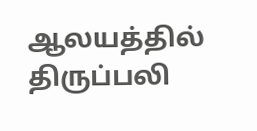ஆலயத்தில் திருப்பலி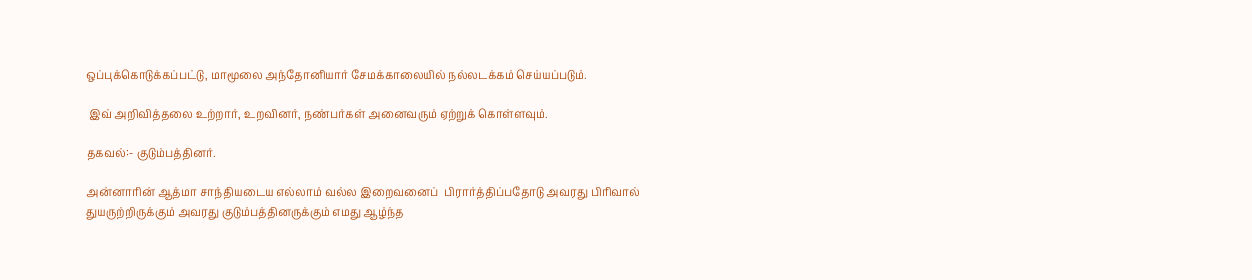ஒப்புக்கொடுக்கப்பட்டு, மாமூலை அந்தோனியார் சேமக்காலையில் நல்லடக்கம் செய்யப்படும்.

 இவ் அறிவித்தலை உற்றார், உறவினர், நண்பர்கள் அனைவரும் ஏற்றுக் கொள்ளவும்.

தகவல்:- குடும்பத்தினர்.

அன்னாரின் ஆத்மா சாந்தியடைய எல்லாம் வல்ல இறைவனைப்  பிரார்த்திப்பதோடு அவரது பிரிவால் துயருற்றிருக்கும் அவரது குடும்பத்தினருக்கும் எமது ஆழ்ந்த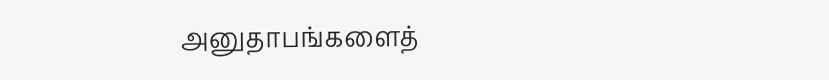அனுதாபங்களைத்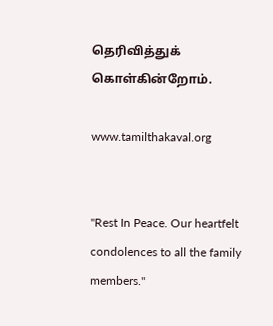தெரிவித்துக் கொள்கின்றோம்.

www.tamilthakaval.org


"Rest In Peace. Our heartfelt condolences to all the family members."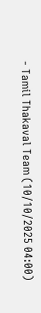- Tamil Thakaval Team (10/10/2025 04:00)